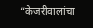“केजरीवालांचा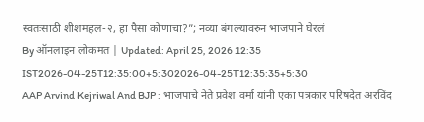स्वतःसाठी शीशमहल-२, हा पैसा कोणाचा?”; नव्या बंगल्यावरुन भाजपाने घेरलं
By ऑनलाइन लोकमत | Updated: April 25, 2026 12:35 IST2026-04-25T12:35:00+5:302026-04-25T12:35:35+5:30
AAP Arvind Kejriwal And BJP : भाजपाचे नेते प्रवेश वर्मा यांनी एका पत्रकार परिषदेत अरविंद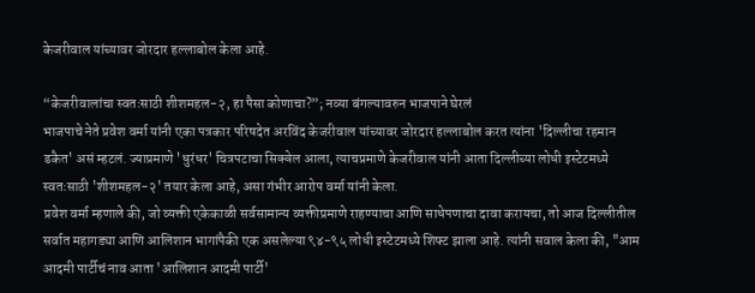केजरीवाल यांच्यावर जोरदार हल्लाबोल केला आहे.

“केजरीवालांचा स्वतःसाठी शीशमहल-२, हा पैसा कोणाचा?”; नव्या बंगल्यावरुन भाजपाने घेरलं
भाजपाचे नेते प्रवेश वर्मा यांनी एका पत्रकार परिषदेत अरविंद केजरीवाल यांच्यावर जोरदार हल्लाबोल करत त्यांना 'दिल्लीचा रहमान डकैत' असं म्हटलं. ज्याप्रमाणे 'धुरंधर' चित्रपटाचा सिक्वेल आला, त्याचप्रमाणे केजरीवाल यांनी आता दिल्लीच्या लोधी इस्टेटमध्ये स्वतःसाठी 'शीशमहल-२' तयार केला आहे, असा गंभीर आरोप वर्मा यांनी केला.
प्रवेश वर्मा म्हणाले की, जो व्यक्ती एकेकाळी सर्वसामान्य व्यक्तीप्रमाणे राहण्याचा आणि साधेपणाचा दावा करायचा, तो आज दिल्लीतील सर्वात महागड्या आणि आलिशान भागांपैकी एक असलेल्या ९४-९५ लोधी इस्टेटमध्ये शिफ्ट झाला आहे. त्यांनी सवाल केला की, "आम आदमी पार्टीचं नाव आता 'आलिशान आदमी पार्टी'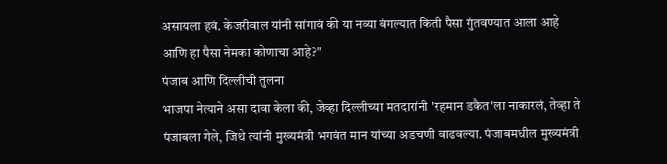असायला हवं. केजरीवाल यांनी सांगावं की या नव्या बंगल्यात किती पैसा गुंतवण्यात आला आहे आणि हा पैसा नेमका कोणाचा आहे?"
पंजाब आणि दिल्लीची तुलना
भाजपा नेत्याने असा दावा केला की, जेव्हा दिल्लीच्या मतदारांनी 'रहमान डकैत'ला नाकारलं, तेव्हा ते पंजाबला गेले, जिथे त्यांनी मुख्यमंत्री भगवंत मान यांच्या अडचणी वाढवल्या. पंजाबमधील मुख्यमंत्री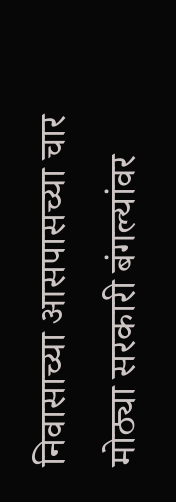निवासाच्या आसपासच्या चार मोठ्या सरकारी बंगल्यांवर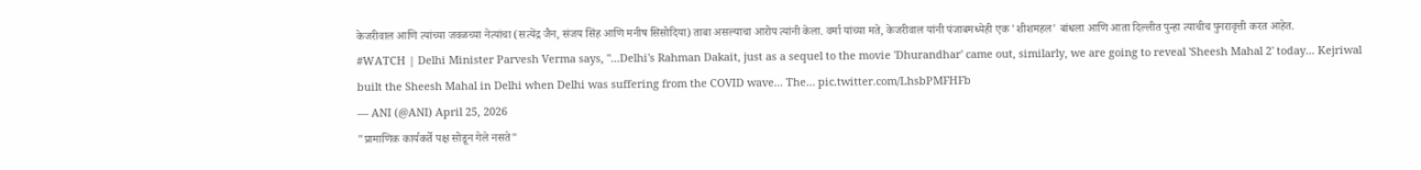केजरीवाल आणि त्यांच्या जवळच्या नेत्यांचा (सत्येंद्र जैन, संजय सिंह आणि मनीष सिसोदिया) ताबा असल्याचा आरोप त्यांनी केला. वर्मा यांच्या मते, केजरीवाल यांनी पंजाबमध्येही एक 'शीशमहल' बांधला आणि आता दिल्लीत पुन्हा त्याचीच पुनरावृत्ती करत आहेत.
#WATCH | Delhi Minister Parvesh Verma says, "...Delhi's Rahman Dakait, just as a sequel to the movie 'Dhurandhar' came out, similarly, we are going to reveal 'Sheesh Mahal 2' today... Kejriwal built the Sheesh Mahal in Delhi when Delhi was suffering from the COVID wave... The… pic.twitter.com/LhsbPMFHFb
— ANI (@ANI) April 25, 2026
"प्रामाणिक कार्यकर्ते पक्ष सोडून गेले नसते"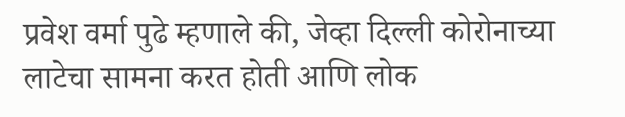प्रवेश वर्मा पुढे म्हणाले की, जेव्हा दिल्ली कोरोनाच्या लाटेचा सामना करत होती आणि लोक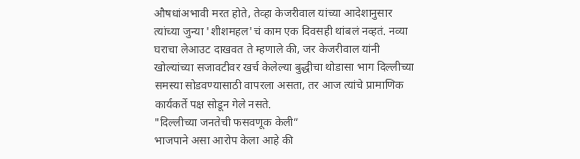औषधांअभावी मरत होते, तेव्हा केजरीवाल यांच्या आदेशानुसार त्यांच्या जुन्या 'शीशमहल'चं काम एक दिवसही थांबलं नव्हतं. नव्या घराचा लेआउट दाखवत ते म्हणाले की, जर केजरीवाल यांनी खोल्यांच्या सजावटीवर खर्च केलेल्या बुद्धीचा थोडासा भाग दिल्लीच्या समस्या सोडवण्यासाठी वापरला असता, तर आज त्यांचे प्रामाणिक कार्यकर्ते पक्ष सोडून गेले नसते.
"दिल्लीच्या जनतेची फसवणूक केली”
भाजपाने असा आरोप केला आहे की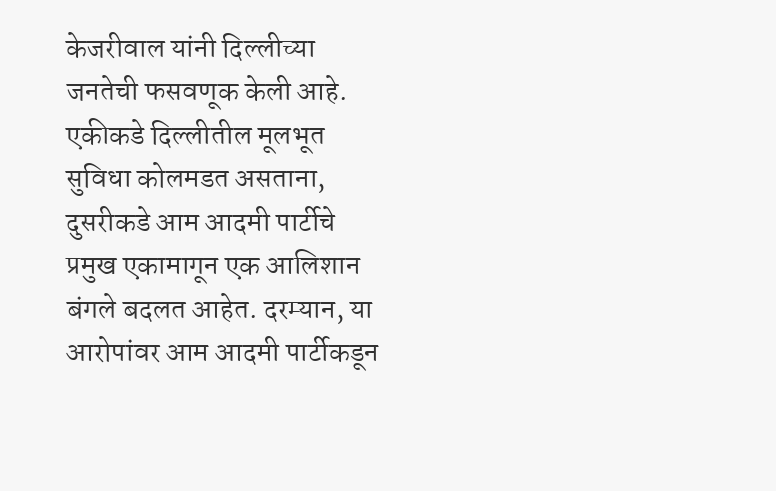केजरीवाल यांनी दिल्लीच्या जनतेची फसवणूक केली आहे. एकीकडे दिल्लीतील मूलभूत सुविधा कोलमडत असताना, दुसरीकडे आम आदमी पार्टीचे प्रमुख एकामागून एक आलिशान बंगले बदलत आहेत. दरम्यान, या आरोपांवर आम आदमी पार्टीकडून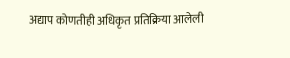अद्याप कोणतीही अधिकृत प्रतिक्रिया आलेली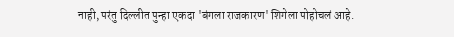नाही, परंतु दिल्लीत पुन्हा एकदा 'बंगला राजकारण' शिगेला पोहोचलं आहे.